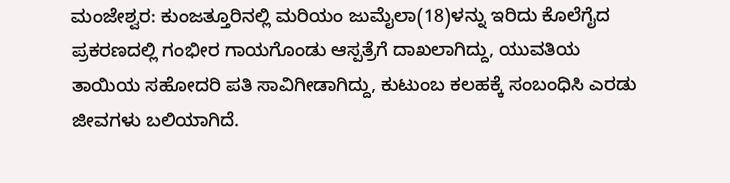ಮಂಜೇಶ್ವರ: ಕುಂಜತ್ತೂರಿನಲ್ಲಿ ಮರಿಯಂ ಜುಮೈಲಾ(18)ಳನ್ನು ಇರಿದು ಕೊಲೆಗೈದ ಪ್ರಕರಣದಲ್ಲಿ ಗಂಭೀರ ಗಾಯಗೊಂಡು ಆಸ್ಪತ್ರೆಗೆ ದಾಖಲಾಗಿದ್ದು, ಯುವತಿಯ ತಾಯಿಯ ಸಹೋದರಿ ಪತಿ ಸಾವಿಗೀಡಾಗಿದ್ದು, ಕುಟುಂಬ ಕಲಹಕ್ಕೆ ಸಂಬಂಧಿಸಿ ಎರಡು ಜೀವಗಳು ಬಲಿಯಾಗಿದೆ.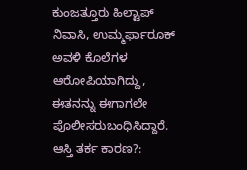ಕುಂಜತ್ತೂರು ಹಿಲ್ಟಾಪ್ ನಿವಾಸಿ, ಉಮ್ಮರ್ಫಾರೂಕ್ ಅವಳಿ ಕೊಲೆಗಳ ಆರೋಪಿಯಾಗಿದ್ದು, ಈತನನ್ನು ಈಗಾಗಲೇ ಪೊಲೀಸರುಬಂಧಿಸಿದ್ದಾರೆ.
ಆಸ್ತಿ ತರ್ಕ ಕಾರಣ?: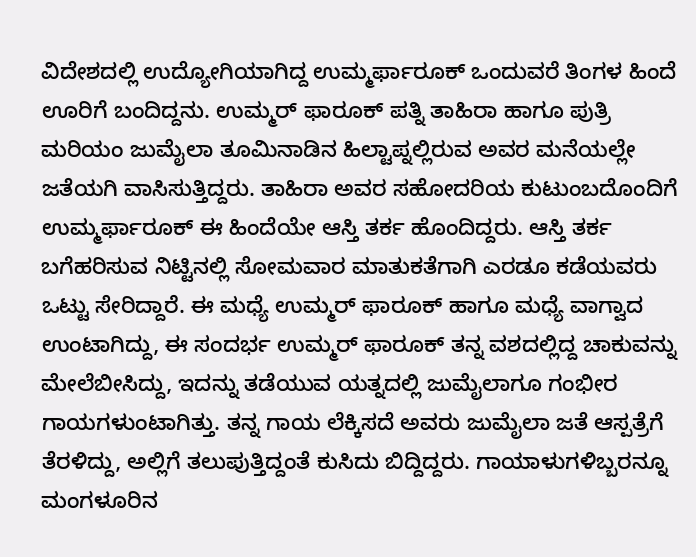ವಿದೇಶದಲ್ಲಿ ಉದ್ಯೋಗಿಯಾಗಿದ್ದ ಉಮ್ಮರ್ಫಾರೂಕ್ ಒಂದುವರೆ ತಿಂಗಳ ಹಿಂದೆ ಊರಿಗೆ ಬಂದಿದ್ದನು. ಉಮ್ಮರ್ ಫಾರೂಕ್ ಪತ್ನಿ ತಾಹಿರಾ ಹಾಗೂ ಪುತ್ರಿ ಮರಿಯಂ ಜುಮೈಲಾ ತೂಮಿನಾಡಿನ ಹಿಲ್ಟಾಪ್ನಲ್ಲಿರುವ ಅವರ ಮನೆಯಲ್ಲೇ ಜತೆಯಗಿ ವಾಸಿಸುತ್ತಿದ್ದರು. ತಾಹಿರಾ ಅವರ ಸಹೋದರಿಯ ಕುಟುಂಬದೊಂದಿಗೆ ಉಮ್ಮರ್ಫಾರೂಕ್ ಈ ಹಿಂದೆಯೇ ಆಸ್ತಿ ತರ್ಕ ಹೊಂದಿದ್ದರು. ಆಸ್ತಿ ತರ್ಕ ಬಗೆಹರಿಸುವ ನಿಟ್ಟಿನಲ್ಲಿ ಸೋಮವಾರ ಮಾತುಕತೆಗಾಗಿ ಎರಡೂ ಕಡೆಯವರು ಒಟ್ಟು ಸೇರಿದ್ದಾರೆ. ಈ ಮಧ್ಯೆ ಉಮ್ಮರ್ ಫಾರೂಕ್ ಹಾಗೂ ಮಧ್ಯೆ ವಾಗ್ವಾದ ಉಂಟಾಗಿದ್ದು, ಈ ಸಂದರ್ಭ ಉಮ್ಮರ್ ಫಾರೂಕ್ ತನ್ನ ವಶದಲ್ಲಿದ್ದ ಚಾಕುವನ್ನು ಮೇಲೆಬೀಸಿದ್ದು, ಇದನ್ನು ತಡೆಯುವ ಯತ್ನದಲ್ಲಿ ಜುಮೈಲಾಗೂ ಗಂಭೀರ ಗಾಯಗಳುಂಟಾಗಿತ್ತು. ತನ್ನ ಗಾಯ ಲೆಕ್ಕಿಸದೆ ಅವರು ಜುಮೈಲಾ ಜತೆ ಆಸ್ಪತ್ರೆಗೆ ತೆರಳಿದ್ದು, ಅಲ್ಲಿಗೆ ತಲುಪುತ್ತಿದ್ದಂತೆ ಕುಸಿದು ಬಿದ್ದಿದ್ದರು. ಗಾಯಾಳುಗಳಿಬ್ಬರನ್ನೂ ಮಂಗಳೂರಿನ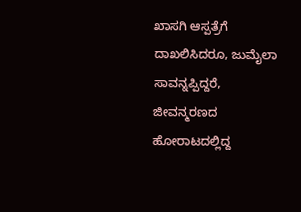ಖಾಸಗಿ ಆಸ್ಪತ್ರೆಗೆ ದಾಖಲಿಸಿದರೂ, ಜುಮೈಲಾ ಸಾವನ್ನಪ್ಪಿದ್ದರೆ, ಜೀವನ್ಮರಣದ ಹೋರಾಟದಲ್ಲಿದ್ದ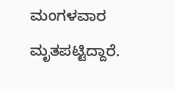ಮಂಗಳವಾರ ಮೃತಪಟ್ಟಿದ್ದಾರೆ.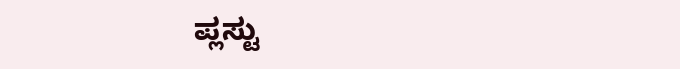ಪ್ಲಸ್ಟು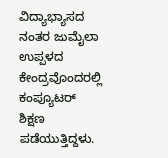ವಿದ್ಯಾಭ್ಯಾಸದ ನಂತರ ಜುಮೈಲಾ ಉಪ್ಪಳದ ಕೇಂದ್ರವೊಂದರಲ್ಲಿ ಕಂಪ್ಯೂಟರ್ ಶಿಕ್ಷಣ ಪಡೆಯುತ್ತಿದ್ದಳು.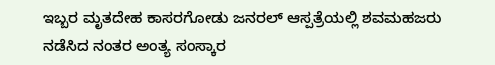ಇಬ್ಬರ ಮೃತದೇಹ ಕಾಸರಗೋಡು ಜನರಲ್ ಆಸ್ಪತ್ರೆಯಲ್ಲಿ ಶವಮಹಜರು ನಡೆಸಿದ ನಂತರ ಅಂತ್ಯ ಸಂಸ್ಕಾರ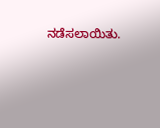ನಡೆಸಲಾಯಿತು.